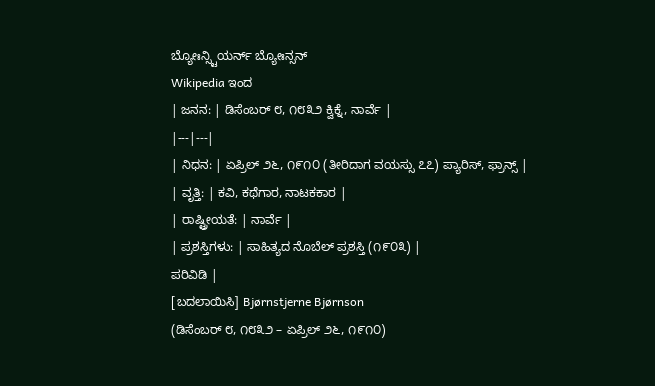ಬ್ಯೋಃನ್ಸ್ಟಿಯರ್ನ್ ಬ್ಯೋಃನ್ಸನ್
Wikipedia ಇಂದ
| ಜನನ: | ಡಿಸೆಂಬರ್ ೮, ೧೮೩೨ ಕ್ವಿಕ್ನೆ, ನಾರ್ವೆ |
|---|---|
| ನಿಧನ: | ಏಪ್ರಿಲ್ ೨೬, ೧೯೧೦ (ತೀರಿದಾಗ ವಯಸ್ಸು ೭೭) ಪ್ಯಾರಿಸ್, ಫ್ರಾನ್ಸ್ |
| ವೃತ್ತಿ: | ಕವಿ, ಕಥೆಗಾರ, ನಾಟಕಕಾರ |
| ರಾಷ್ಟ್ರೀಯತೆ: | ನಾರ್ವೆ |
| ಪ್ರಶಸ್ತಿಗಳು: | ಸಾಹಿತ್ಯದ ನೊಬೆಲ್ ಪ್ರಶಸ್ತಿ (೧೯೦೩) |
ಪರಿವಿಡಿ |
[ಬದಲಾಯಿಸಿ] Bjørnstjerne Bjørnson
(ಡಿಸೆಂಬರ್ ೮, ೧೮೩೨ – ಏಪ್ರಿಲ್ ೨೬, ೧೯೧೦)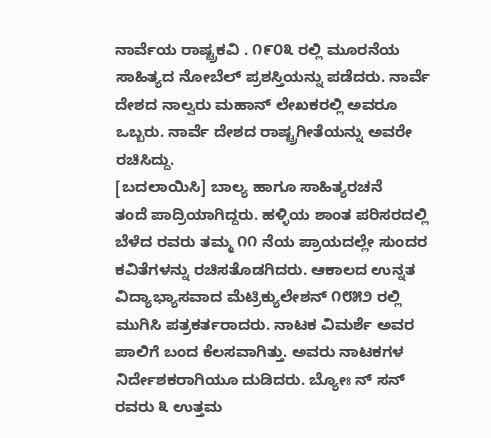ನಾರ್ವೆಯ ರಾಷ್ಟ್ರಕವಿ . ೧೯೦೩ ರಲ್ಲಿ ಮೂರನೆಯ ಸಾಹಿತ್ಯದ ನೋಬೆಲ್ ಪ್ರಶಸ್ತಿಯನ್ನು ಪಡೆದರು. ನಾರ್ವೆ ದೇಶದ ನಾಲ್ವರು ಮಹಾನ್ ಲೇಖಕರಲ್ಲಿ ಅವರೂ ಒಬ್ಬರು. ನಾರ್ವೆ ದೇಶದ ರಾಷ್ಟ್ರಗೀತೆಯನ್ನು ಅವರೇ ರಚಿಸಿದ್ದು.
[ಬದಲಾಯಿಸಿ] ಬಾಲ್ಯ ಹಾಗೂ ಸಾಹಿತ್ಯರಚನೆ
ತಂದೆ ಪಾದ್ರಿಯಾಗಿದ್ದರು. ಹಳ್ಳಿಯ ಶಾಂತ ಪರಿಸರದಲ್ಲಿ ಬೆಳೆದ ರವರು ತಮ್ಮ ೧೧ ನೆಯ ಪ್ರಾಯದಲ್ಲೇ ಸುಂದರ ಕವಿತೆಗಳನ್ನು ರಚಿಸತೊಡಗಿದರು. ಆಕಾಲದ ಉನ್ನತ ವಿದ್ಯಾಭ್ಯಾಸವಾದ ಮೆಟ್ರಿಕ್ಯುಲೇಶನ್ ೧೮೫೨ ರಲ್ಲಿ ಮುಗಿಸಿ ಪತ್ರಕರ್ತರಾದರು. ನಾಟಕ ವಿಮರ್ಶೆ ಅವರ ಪಾಲಿಗೆ ಬಂದ ಕೆಲಸವಾಗಿತ್ತು. ಅವರು ನಾಟಕಗಳ ನಿರ್ದೇಶಕರಾಗಿಯೂ ದುಡಿದರು. ಬ್ಯೋಃ ನ್ ಸನ್ ರವರು ೩ ಉತ್ತಮ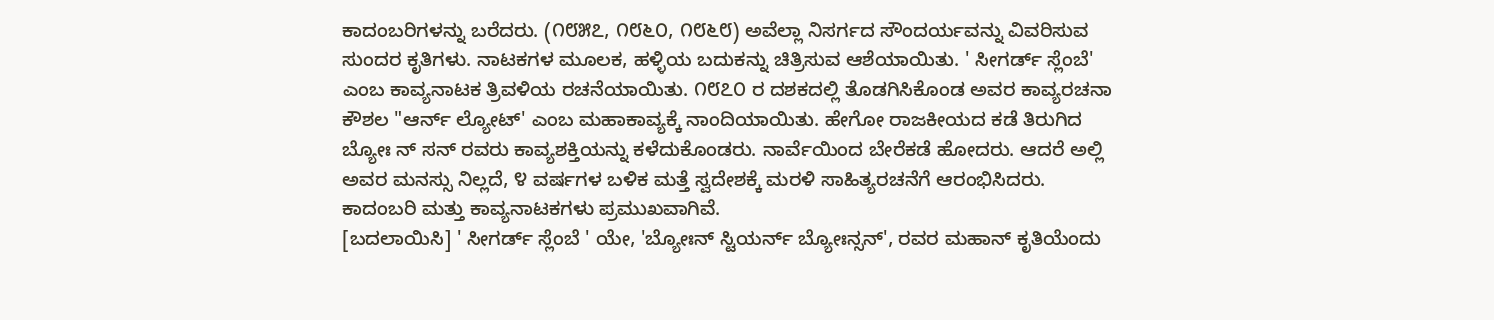ಕಾದಂಬರಿಗಳನ್ನು ಬರೆದರು. (೧೮೫೭, ೧೮೬೦, ೧೮೬೮) ಅವೆಲ್ಲಾ ನಿಸರ್ಗದ ಸೌಂದರ್ಯವನ್ನು ವಿವರಿಸುವ ಸುಂದರ ಕೃತಿಗಳು. ನಾಟಕಗಳ ಮೂಲಕ, ಹಳ್ಳಿಯ ಬದುಕನ್ನು ಚಿತ್ರಿಸುವ ಆಶೆಯಾಯಿತು. ' ಸೀಗರ್ಡ್ ಸ್ಲೆಂಬೆ' ಎಂಬ ಕಾವ್ಯನಾಟಕ ತ್ರಿವಳಿಯ ರಚನೆಯಾಯಿತು. ೧೮೭೦ ರ ದಶಕದಲ್ಲಿ ತೊಡಗಿಸಿಕೊಂಡ ಅವರ ಕಾವ್ಯರಚನಾ ಕೌಶಲ "ಆರ್ನ್ ಲ್ಯೋಟ್' ಎಂಬ ಮಹಾಕಾವ್ಯಕ್ಕೆ ನಾಂದಿಯಾಯಿತು. ಹೇಗೋ ರಾಜಕೀಯದ ಕಡೆ ತಿರುಗಿದ ಬ್ಯೋಃ ನ್ ಸನ್ ರವರು ಕಾವ್ಯಶಕ್ತಿಯನ್ನು ಕಳೆದುಕೊಂಡರು. ನಾರ್ವೆಯಿಂದ ಬೇರೆಕಡೆ ಹೋದರು. ಆದರೆ ಅಲ್ಲಿ ಅವರ ಮನಸ್ಸು ನಿಲ್ಲದೆ, ೪ ವರ್ಷಗಳ ಬಳಿಕ ಮತ್ತೆ ಸ್ವದೇಶಕ್ಕೆ ಮರಳಿ ಸಾಹಿತ್ಯರಚನೆಗೆ ಆರಂಭಿಸಿದರು. ಕಾದಂಬರಿ ಮತ್ತು ಕಾವ್ಯನಾಟಕಗಳು ಪ್ರಮುಖವಾಗಿವೆ.
[ಬದಲಾಯಿಸಿ] ' ಸೀಗರ್ಡ್ ಸ್ಲೆಂಬೆ ' ಯೇ, 'ಬ್ಯೋಃನ್ ಸ್ಟಿಯರ್ನ್ ಬ್ಯೋಃನ್ಸನ್', ರವರ ಮಹಾನ್ ಕೃತಿಯೆಂದು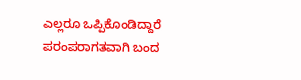ಎಲ್ಲರೂ ಒಪ್ಪಿಕೊಂಡಿದ್ದಾರೆ
ಪರಂಪರಾಗತವಾಗಿ ಬಂದ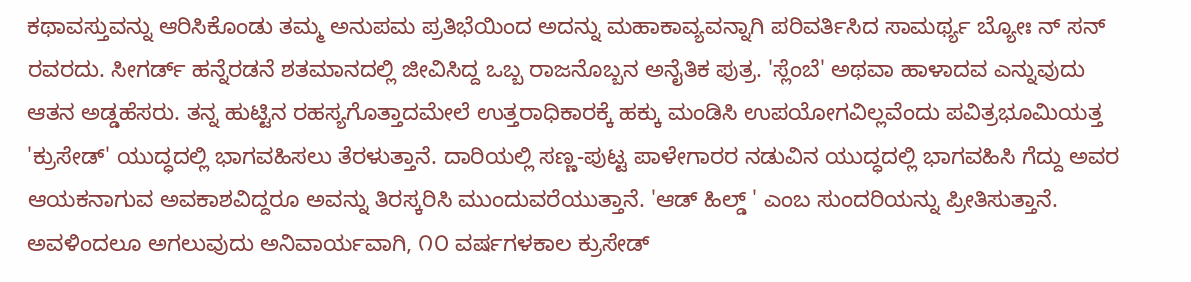ಕಥಾವಸ್ತುವನ್ನು ಆರಿಸಿಕೊಂಡು ತಮ್ಮ ಅನುಪಮ ಪ್ರತಿಭೆಯಿಂದ ಅದನ್ನು ಮಹಾಕಾವ್ಯವನ್ನಾಗಿ ಪರಿವರ್ತಿಸಿದ ಸಾಮರ್ಥ್ಯ ಬ್ಯೋಃ ನ್ ಸನ್ ರವರದು. ಸೀಗರ್ಡ್ ಹನ್ನೆರಡನೆ ಶತಮಾನದಲ್ಲಿ ಜೀವಿಸಿದ್ದ ಒಬ್ಬ ರಾಜನೊಬ್ಬನ ಅನೈತಿಕ ಪುತ್ರ. 'ಸ್ಲೆಂಬೆ' ಅಥವಾ ಹಾಳಾದವ ಎನ್ನುವುದು ಆತನ ಅಡ್ಡಹೆಸರು. ತನ್ನ ಹುಟ್ಟಿನ ರಹಸ್ಯಗೊತ್ತಾದಮೇಲೆ ಉತ್ತರಾಧಿಕಾರಕ್ಕೆ ಹಕ್ಕು ಮಂಡಿಸಿ ಉಪಯೋಗವಿಲ್ಲವೆಂದು ಪವಿತ್ರಭೂಮಿಯತ್ತ 'ಕ್ರುಸೇಡ್' ಯುದ್ಧದಲ್ಲಿ ಭಾಗವಹಿಸಲು ತೆರಳುತ್ತಾನೆ. ದಾರಿಯಲ್ಲಿ ಸಣ್ಣ-ಪುಟ್ಟ ಪಾಳೇಗಾರರ ನಡುವಿನ ಯುದ್ಧದಲ್ಲಿ ಭಾಗವಹಿಸಿ ಗೆದ್ದು ಅವರ ಆಯಕನಾಗುವ ಅವಕಾಶವಿದ್ದರೂ ಅವನ್ನು ತಿರಸ್ಕರಿಸಿ ಮುಂದುವರೆಯುತ್ತಾನೆ. 'ಆಡ್ ಹಿಲ್ಡ್ ' ಎಂಬ ಸುಂದರಿಯನ್ನು ಪ್ರೀತಿಸುತ್ತಾನೆ. ಅವಳಿಂದಲೂ ಅಗಲುವುದು ಅನಿವಾರ್ಯವಾಗಿ, ೧೦ ವರ್ಷಗಳಕಾಲ ಕ್ರುಸೇಡ್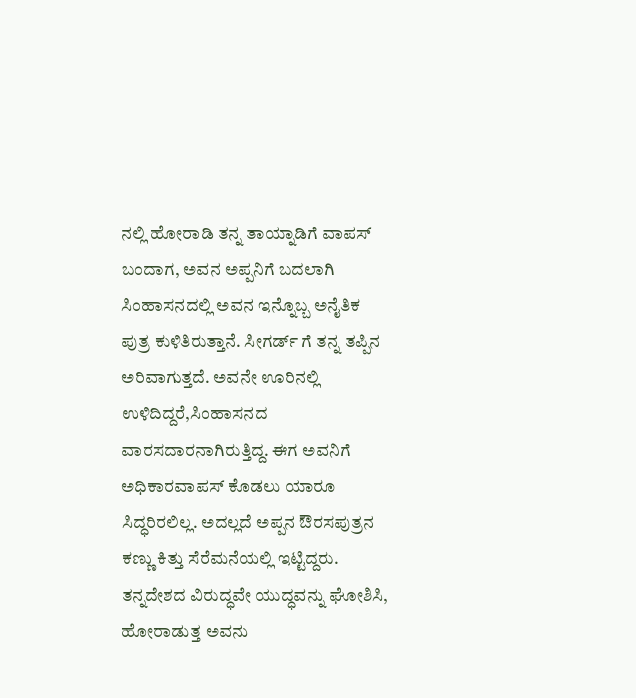ನಲ್ಲಿ ಹೋರಾಡಿ ತನ್ನ ತಾಯ್ನಾಡಿಗೆ ವಾಪಸ್ ಬಂದಾಗ, ಅವನ ಅಪ್ಪನಿಗೆ ಬದಲಾಗಿ ಸಿಂಹಾಸನದಲ್ಲಿ ಅವನ ಇನ್ನೊಬ್ಬ ಅನೈತಿಕ ಪುತ್ರ ಕುಳಿತಿರುತ್ತಾನೆ. ಸೀಗರ್ಡ್ ಗೆ ತನ್ನ ತಪ್ಪಿನ ಅರಿವಾಗುತ್ತದೆ. ಅವನೇ ಊರಿನಲ್ಲಿ ಉಳಿದಿದ್ದರೆ,ಸಿಂಹಾಸನದ ವಾರಸದಾರನಾಗಿರುತ್ತಿದ್ದ. ಈಗ ಅವನಿಗೆ ಅಧಿಕಾರವಾಪಸ್ ಕೊಡಲು ಯಾರೂ ಸಿದ್ಧರಿರಲಿಲ್ಲ. ಅದಲ್ಲದೆ ಅಪ್ಪನ ಔರಸಪುತ್ರನ ಕಣ್ಣು ಕಿತ್ತು ಸೆರೆಮನೆಯಲ್ಲಿ ಇಟ್ಟಿದ್ದರು. ತನ್ನದೇಶದ ವಿರುದ್ಧವೇ ಯುದ್ಧವನ್ನು ಘೋಶಿಸಿ, ಹೋರಾಡುತ್ತ ಅವನು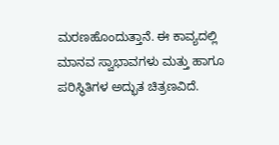ಮರಣಹೊಂದುತ್ತಾನೆ. ಈ ಕಾವ್ಯದಲ್ಲಿ ಮಾನವ ಸ್ವಾಭಾವಗಳು ಮತ್ತು ಹಾಗೂ ಪರಿಸ್ಥಿತಿಗಳ ಅದ್ಭುತ ಚಿತ್ರಣವಿದೆ.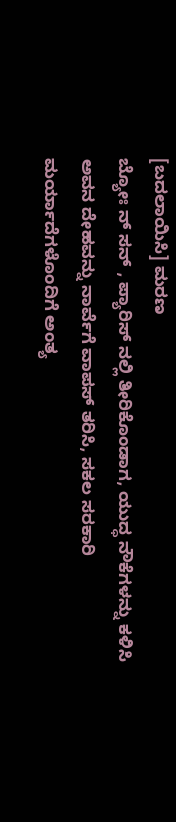[ಬದಲಾಯಿಸಿ] ಮರಣ
ಬ್ಯೋಃ ನ್ ಸನ್ , ಪ್ಯಾರಿಸ್ ನಲ್ಲಿ ತೀರಿಕೊಂಡಾಗ, ಯುದ್ಧ ನೌಕೆಗಳನ್ನು ಕಳಿಸಿ ಅವನ ದೇಹವನ್ನು ನಾರ್ವೆಗೆ ವಾಪಸ್ ತರಿಸಿ, ಸಕಲ ಸರಕಾರಿ ಮರ್ಯಾದೆಗಳೊಂದಿಗೆ ಅಂತ್ಯ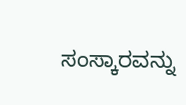ಸಂಸ್ಕಾರವನ್ನು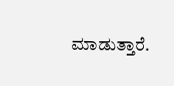ಮಾಡುತ್ತಾರೆ.